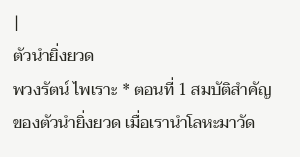|
ตัวนำยิ่งยวด
พวงรัตน์ ไพเราะ * ตอนที่ 1 สมบัติสำคัญของตัวนำยิ่งยวด เมื่อเรานำโลหะมาวัด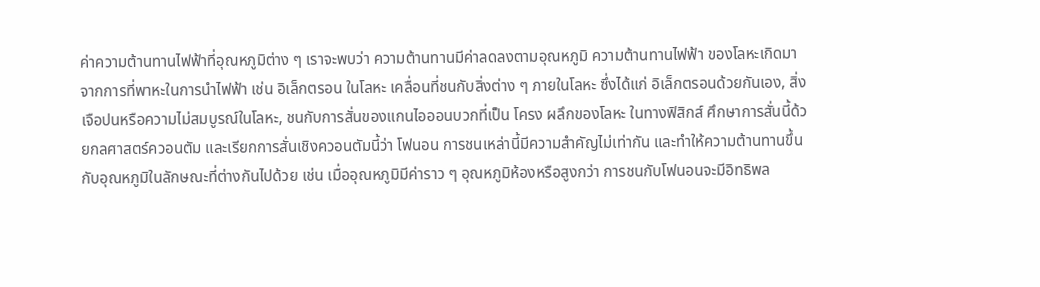ค่าความต้านทานไฟฟ้าที่อุณหภูมิต่าง ๆ เราจะพบว่า ความต้านทานมีค่าลดลงตามอุณหภูมิ ความต้านทานไฟฟ้า ของโลหะเกิดมาจากการที่พาหะในการนำไฟฟ้า เช่น อิเล็กตรอน ในโลหะ เคลื่อนที่ชนกับสิ่งต่าง ๆ ภายในโลหะ ซึ่งได้แก่ อิเล็กตรอนด้วยกันเอง, สิ่งเจือปนหรือความไม่สมบูรณ์ในโลหะ, ชนกับการสั่นของแกนไอออนบวกที่เป็น โครง ผลึกของโลหะ ในทางฟิสิกส์ ศึกษาการสั่นนี้ด้วยกลศาสตร์ควอนตัม และเรียกการสั่นเชิงควอนตัมนี้ว่า โฟนอน การชนเหล่านี้มีความสำคัญไม่เท่ากัน และทำให้ความต้านทานขึ้นกับอุณหภูมิในลักษณะที่ต่างกันไปด้วย เช่น เมื่ออุณหภูมิมีค่าราว ๆ อุณหภูมิห้องหรือสูงกว่า การชนกับโฟนอนจะมีอิทธิพล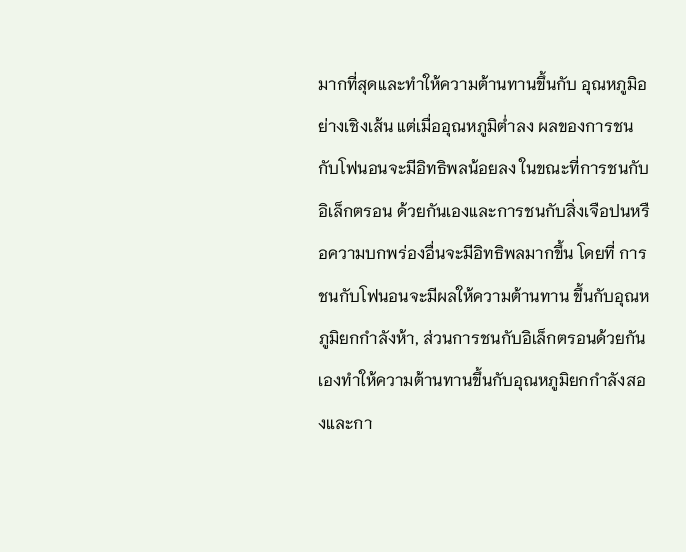มากที่สุดและทำให้ความต้านทานขึ้นกับ อุณหภูมิอย่างเชิงเส้น แต่เมื่ออุณหภูมิต่ำลง ผลของการชนกับโฟนอนจะมีอิทธิพลน้อยลง ในขณะที่การชนกับอิเล็กตรอน ด้วยกันเองและการชนกับสิ่งเจือปนหรือความบกพร่องอื่นจะมีอิทธิพลมากขึ้น โดยที่ การชนกับโฟนอนจะมีผลให้ความต้านทาน ขึ้นกับอุณหภูมิยกกำลังห้า, ส่วนการชนกับอิเล็กตรอนด้วยกันเองทำให้ความต้านทานขึ้นกับอุณหภูมิยกกำลังสองและกา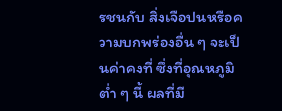รชนกับ สิ่งเจือปนหรือความบกพร่องอื่น ๆ จะเป็นค่าคงที่ ซึ่งที่อุณหภูมิต่ำ ๆ นี้ ผลที่มี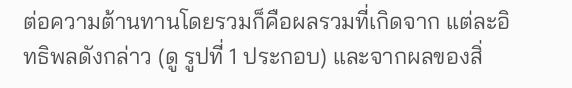ต่อความต้านทานโดยรวมก็คือผลรวมที่เกิดจาก แต่ละอิทธิพลดังกล่าว (ดู รูปที่ 1 ประกอบ) และจากผลของสิ่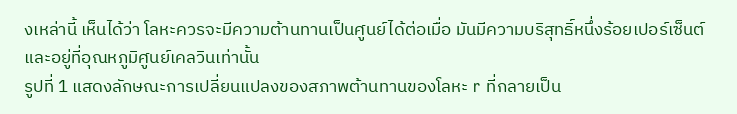งเหล่านี้ เห็นได้ว่า โลหะควรจะมีความต้านทานเป็นศูนย์ได้ต่อเมื่อ มันมีความบริสุทธิ์หนึ่งร้อยเปอร์เซ็นต์ และอยู่ที่อุณหภูมิศูนย์เคลวินเท่านั้น
รูปที่ 1 แสดงลักษณะการเปลี่ยนแปลงของสภาพต้านทานของโลหะ r ที่กลายเป็น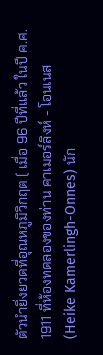ตัวนำยิ่งยวดที่อุณหภูมิวิกฤต ( เมื่อ 96 ปีที่แล้ว ในปี ค.ศ. 1911 ที่ห้องทดลองของท่าน คาเมอร์ลิงห์ - โอนเนส (Heike Kamerlingh-Onnes) นัก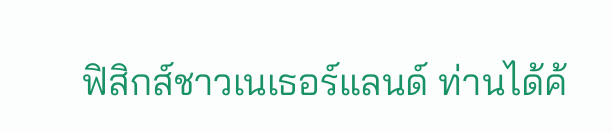ฟิสิกส์ชาวเนเธอร์แลนด์ ท่านได้ค้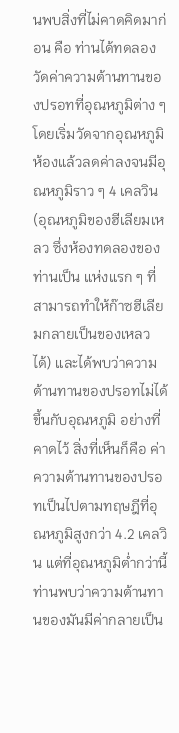นพบสิ่งที่ไม่คาดคิดมาก่อน คือ ท่านได้ทดลองวัดค่าความต้านทานของปรอทที่อุณหภูมิต่าง ๆ โดยเริ่มวัดจากอุณหภูมิห้องแล้วลดค่าลงจนมีอุณหภูมิราว ๆ 4 เคลวิน (อุณหภูมิของฮีเลียมเหลว ซึ่งห้องทดลองของท่านเป็น แห่งแรก ๆ ที่สามารถทำให้ก๊าซฮีเลียมกลายเป็นของเหลวได้) และได้พบว่าความต้านทานของปรอทไม่ได้ขึ้นกับอุณหภูมิ อย่างที่คาดไว้ สิ่งที่เห็นก็คือ ค่าความต้านทานของปรอทเป็นไปตามทฤษฎีที่อุณหภูมิสูงกว่า 4.2 เคลวิน แต่ที่อุณหภูมิต่ำกว่านี้ ท่านพบว่าความต้านทานของมันมีค่ากลายเป็น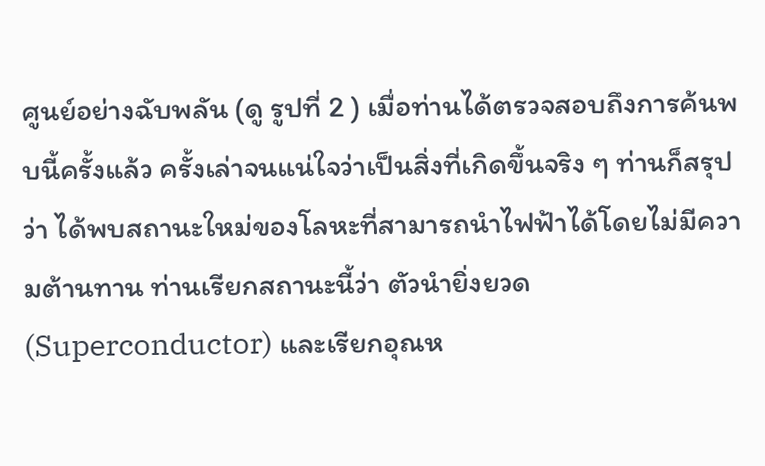ศูนย์อย่างฉับพลัน (ดู รูปที่ 2 ) เมื่อท่านได้ตรวจสอบถึงการค้นพบนี้ครั้งแล้ว ครั้งเล่าจนแน่ใจว่าเป็นสิ่งที่เกิดขึ้นจริง ๆ ท่านก็สรุปว่า ได้พบสถานะใหม่ของโลหะที่สามารถนำไฟฟ้าได้โดยไม่มีความต้านทาน ท่านเรียกสถานะนี้ว่า ตัวนำยิ่งยวด (Superconductor) และเรียกอุณห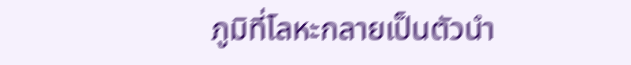ภูมิที่โลหะกลายเป็นตัวนำ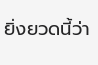ยิ่งยวดนี้ว่า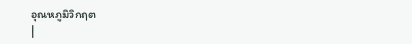อุณหภูมิวิกฤต
|